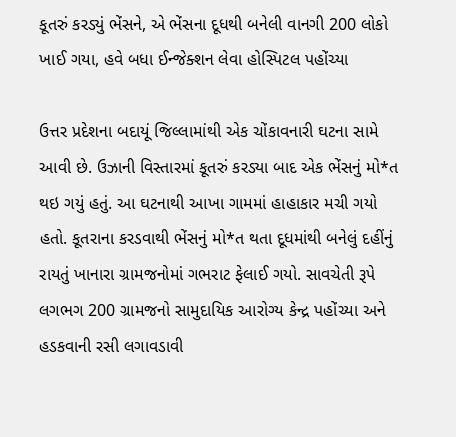કૂતરું કરડ્યું ભેંસને, એ ભેંસના દૂધથી બનેલી વાનગી 200 લોકો ખાઈ ગયા, હવે બધા ઈન્જેક્શન લેવા હોસ્પિટલ પહોંચ્યા

ઉત્તર પ્રદેશના બદાયૂં જિલ્લામાંથી એક ચોંકાવનારી ઘટના સામે આવી છે. ઉઝાની વિસ્તારમાં કૂતરું કરડ્યા બાદ એક ભેંસનું મો*ત થઇ ગયું હતું. આ ઘટનાથી આખા ગામમાં હાહાકાર મચી ગયો હતો. કૂતરાના કરડવાથી ભેંસનું મો*ત થતા દૂધમાંથી બનેલું દહીંનું રાયતું ખાનારા ગ્રામજનોમાં ગભરાટ ફેલાઈ ગયો. સાવચેતી રૂપે લગભગ 200 ગ્રામજનો સામુદાયિક આરોગ્ય કેન્દ્ર પહોંચ્યા અને હડકવાની રસી લગાવડાવી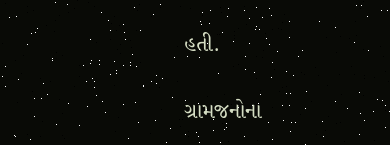હતી.

ગ્રામજનોના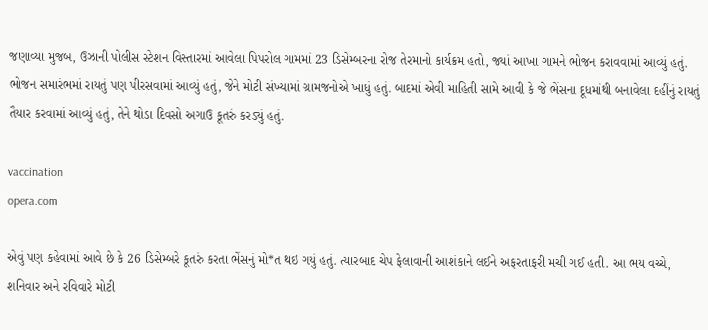જણાવ્યા મુજબ, ઉઝાની પોલીસ સ્ટેશન વિસ્તારમાં આવેલા પિપરોલ ગામમાં 23 ડિસેમ્બરના રોજ તેરમાનો કાર્યક્રમ હતો, જ્યાં આખા ગામને ભોજન કરાવવામાં આવ્યું હતું. ભોજન સમારંભમાં રાયતું પણ પીરસવામાં આવ્યું હતું, જેને મોટી સંખ્યામાં ગ્રામજનોએ ખાધું હતું. બાદમાં એવી માહિતી સામે આવી કે જે ભેંસના દૂધમાંથી બનાવેલા દહીંનું રાયતું તૈયાર કરવામાં આવ્યું હતું, તેને થોડા દિવસો અગાઉ કૂતરું કરડ્યું હતું.

vaccination
opera.com

એવું પણ કહેવામાં આવે છે કે 26 ડિસેમ્બરે કૂતરું કરતા ભેંસનું મો*ત થઇ ગયું હતું. ત્યારબાદ ચેપ ફેલાવાની આશંકાને લઈને અફરતાફરી મચી ગઈ હતી. આ ભય વચ્ચે, શનિવાર અને રવિવારે મોટી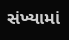સંખ્યામાં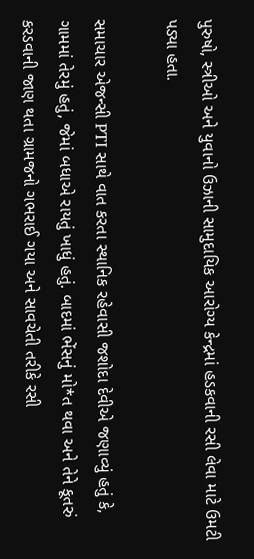પુરુષો, સ્ત્રીઓ અને યુવાનો ઉઝાની સામુદાયિક આરોગ્ય કેન્દ્રમાં હડકવાની રસી લેવા માટે ઉમટી પડ્યા હતા.

સમાચાર એજન્સી PTI સાથે વાત કરતા સ્થાનિક રહેવાસી જશોદા દેવીએ જણાવ્યું હતું કે, ગામમાં તેરમું હતું, જેમાં બધાએ રાયતું ખાધું હતું. બાદમાં ભેંસનું મો*ત થવા અને તેને કૂતરું કરડવાની જાણ થતા ગ્રામજનો ગભરાઈ ગયા અને સાવચેતી તરીકે રસી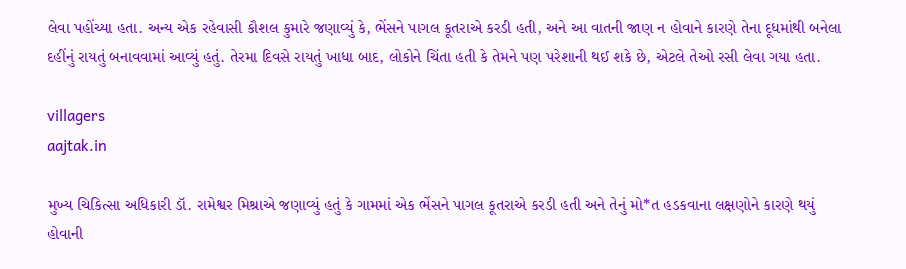લેવા પહોંચ્યા હતા. અન્ય એક રહેવાસી કૌશલ કુમારે જણાવ્યું કે, ભેંસને પાગલ કૂતરાએ કરડી હતી, અને આ વાતની જાણ ન હોવાને કારણે તેના દૂધમાંથી બનેલા દહીંનું રાયતું બનાવવામાં આવ્યું હતું. તેરમા દિવસે રાયતું ખાધા બાદ, લોકોને ચિંતા હતી કે તેમને પણ પરેશાની થઈ શકે છે, એટલે તેઓ રસી લેવા ગયા હતા.

villagers
aajtak.in

મુખ્ય ચિકિત્સા અધિકારી ડૉ. રામેશ્વર મિશ્રાએ જણાવ્યું હતું કે ગામમાં એક ભેંસને પાગલ કૂતરાએ કરડી હતી અને તેનું મો*ત હડકવાના લક્ષણોને કારણે થયું હોવાની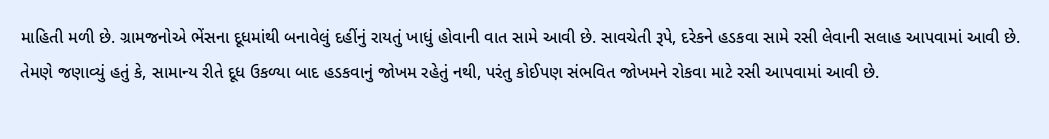માહિતી મળી છે. ગ્રામજનોએ ભેંસના દૂધમાંથી બનાવેલું દહીંનું રાયતું ખાધું હોવાની વાત સામે આવી છે. સાવચેતી રૂપે, દરેકને હડકવા સામે રસી લેવાની સલાહ આપવામાં આવી છે. તેમણે જણાવ્યું હતું કે, સામાન્ય રીતે દૂધ ઉકળ્યા બાદ હડકવાનું જોખમ રહેતું નથી, પરંતુ કોઈપણ સંભવિત જોખમને રોકવા માટે રસી આપવામાં આવી છે.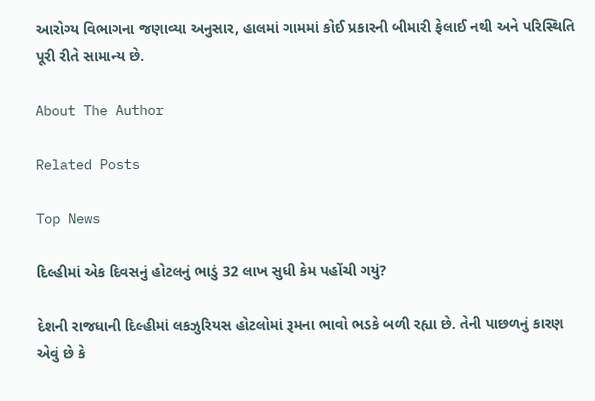આરોગ્ય વિભાગના જણાવ્યા અનુસાર, હાલમાં ગામમાં કોઈ પ્રકારની બીમારી ફેલાઈ નથી અને પરિસ્થિતિ પૂરી રીતે સામાન્ય છે.

About The Author

Related Posts

Top News

દિલ્હીમાં એક દિવસનું હોટલનું ભાડું 32 લાખ સુધી કેમ પહોંચી ગયું?

દેશની રાજધાની દિલ્હીમાં લકઝુરિયસ હોટલોમાં રૂમના ભાવો ભડકે બળી રહ્યા છે. તેની પાછળનું કારણ એવું છે કે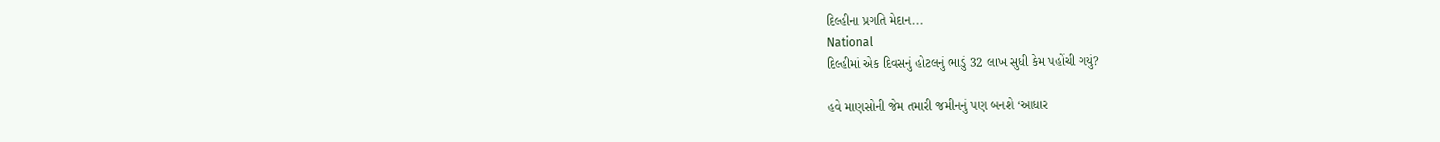દિલ્હીના પ્રગતિ મેદાન...
National
દિલ્હીમાં એક દિવસનું હોટલનું ભાડું 32 લાખ સુધી કેમ પહોંચી ગયું?

હવે માણસોની જેમ તમારી જમીનનું પણ બનશે ‘આધાર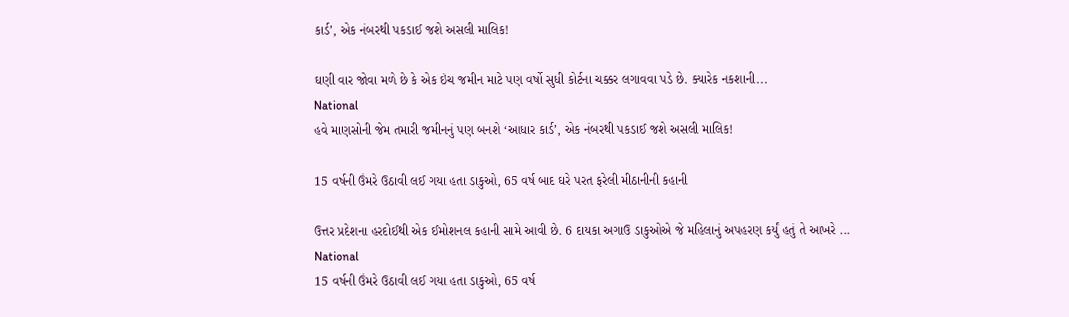કાર્ડ’, એક નંબરથી પકડાઈ જશે અસલી માલિક!

ઘણી વાર જોવા મળે છે કે એક ઇંચ જમીન માટે પણ વર્ષો સુધી કોર્ટના ચક્કર લગાવવા પડે છે. ક્યારેક નકશાની...
National
હવે માણસોની જેમ તમારી જમીનનું પણ બનશે ‘આધાર કાર્ડ’, એક નંબરથી પકડાઈ જશે અસલી માલિક!

15 વર્ષની ઉંમરે ઉઠાવી લઈ ગયા હતા ડાકુઓ, 65 વર્ષ બાદ ઘરે પરત ફરેલી મીઠાનીની કહાની

ઉત્તર પ્રદેશના હરદોઈથી એક ઈમોશનલ કહાની સામે આવી છે. 6 દાયકા અગાઉ ડાકુઓએ જે મહિલાનું અપહરણ કર્યું હતું તે આખરે ...
National
15 વર્ષની ઉંમરે ઉઠાવી લઈ ગયા હતા ડાકુઓ, 65 વર્ષ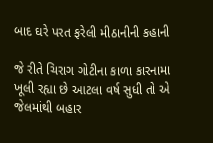બાદ ઘરે પરત ફરેલી મીઠાનીની કહાની

જે રીતે ચિરાગ ગોટીના કાળા કારનામા ખૂલી રહ્યા છે આટલા વર્ષ સુધી તો એ જેલમાંથી બહાર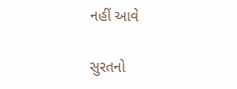નહીં આવે

સુરતનો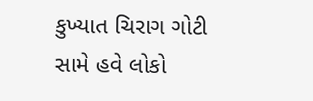કુખ્યાત ચિરાગ ગોટી સામે હવે લોકો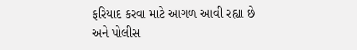ફરિયાદ કરવા માટે આગળ આવી રહ્યા છે અને પોલીસ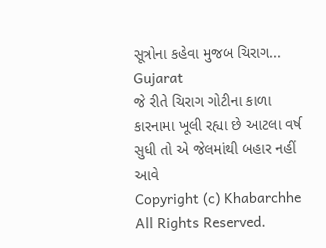સૂત્રોના કહેવા મુજબ ચિરાગ...
Gujarat
જે રીતે ચિરાગ ગોટીના કાળા કારનામા ખૂલી રહ્યા છે આટલા વર્ષ સુધી તો એ જેલમાંથી બહાર નહીં આવે
Copyright (c) Khabarchhe All Rights Reserved.